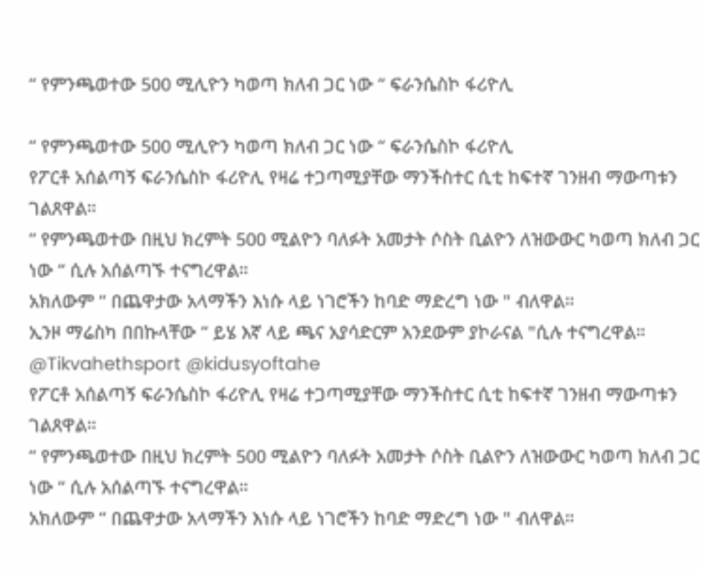“ የምንጫወተው 500 ሚሊዮን ካወጣ ክለብ ጋር ነው “ ፍራንሴስኮ ፋሪዮሊ

“ የምንጫወተው 500 ሚሊዮን ካወጣ ክለብ ጋር ነው “ ፍራንሴስኮ ፋሪዮሊ
የፖርቶ አሰልጣኝ ፍራንሴስኮ ፋሪዮሊ የዛሬ ተጋጣሚያቸው ማንችስተር ሲቲ ከፍተኛ ገንዘብ ማውጣቱን ገልጸዋል።
“ የምንጫወተው በዚህ ክረምት 500 ሚልዮን ባለፉት አመታት ሶስት ቢልዮን ለዝውውር ካወጣ ክለብ ጋር ነው “ ሲሉ አሰልጣኙ ተናግረዋል።
አክለውም “ በጨዋታው አላማችን እነሱ ላይ ነገሮችን ከባድ ማድረግ ነው " ብለዋል።
ኢንዞ ማሬስካ በበኩላቸው “ ይሄ እኛ ላይ ጫና አያሳድርም አንደውም ያኮራናል "ሲሉ ተናግረዋል።
@Tikvahethsport @kidusyoftahe
የፖርቶ አሰልጣኝ ፍራንሴስኮ ፋሪዮሊ የዛሬ ተጋጣሚያቸው ማንችስተር ሲቲ ከፍተኛ ገንዘብ ማውጣቱን ገልጸዋል።
“ የምንጫወተው በዚህ ክረምት 500 ሚልዮን ባለፉት አመታት ሶስት ቢልዮን ለዝውውር ካወጣ ክለብ ጋር ነው “ ሲሉ አሰልጣኙ ተናግረዋል።
አክለውም “ በጨዋታው አላማችን እነሱ ላይ ነገሮችን ከባድ ማድረግ ነው " ብለዋል።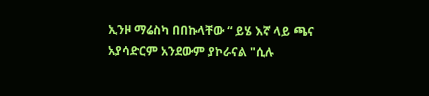ኢንዞ ማሬስካ በበኩላቸው “ ይሄ እኛ ላይ ጫና አያሳድርም አንደውም ያኮራናል "ሲሉ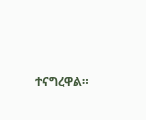ተናግረዋል።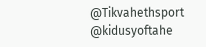@Tikvahethsport @kidusyoftahe